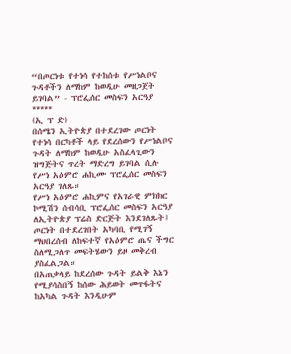“በጦርነቱ የተነሳ የተከሰቱ የሥነልቦና ጉዳቶችን ለማከም ከወዲሁ መዘጋጀት ይገባል” - ፕሮፌሰር መስፍን አርዓያ
*****
(ኢ ፕ ድ)
በሰሜን ኢትዮጵያ በተደረገው ጦርነት የተነሳ በርካቶች ላይ የደረሰውን የሥነልቦና ጉዳት ለማከም ከወዲሁ አስፈላጊውን ዝግጅትና ጥረት ማድረግ ይገባል ሲሉ የሥነ አዕምሮ ሐኪሙ ፕሮፌሰር መስፍን አርዓያ ገለጹ።
የሥነ አዕምሮ ሐኪምና የአገራዊ ምክክር ኮሚሽን ሰብሳቢ ፕሮፌሰር መስፍን አርዓያ ለኢትዮጵያ ፕሬስ ድርጅት እንደገለጹት፤ ጦርነት በተደረገበት አካባቢ የሚገኝ ማህበረሰብ ለከፍተኛ የአዕምሮ ጤና ችግር ስለሚጋለጥ መፍትሄውን ይዞ መቅረብ ያስፈልጋል።
በአጠቃላይ ከደረሰው ጉዳት ይልቅ እኔን የሚያሳስበኝ ከሰው ሕይወት መጥፋትና ከአካል ጉዳት እንዲሁም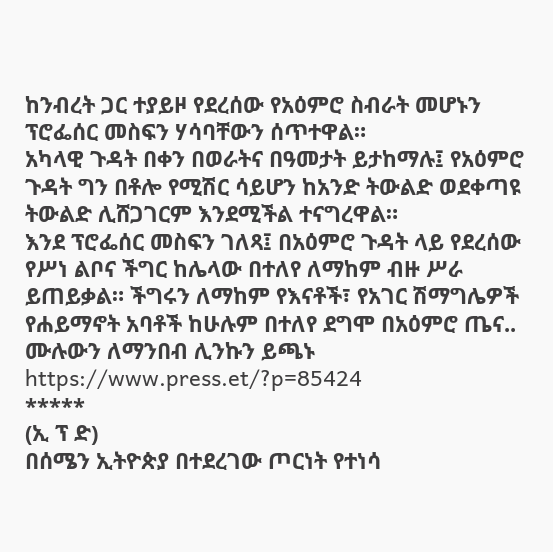ከንብረት ጋር ተያይዞ የደረሰው የአዕምሮ ስብራት መሆኑን ፕሮፌሰር መስፍን ሃሳባቸውን ሰጥተዋል።
አካላዊ ጉዳት በቀን በወራትና በዓመታት ይታከማሉ፤ የአዕምሮ ጉዳት ግን በቶሎ የሚሽር ሳይሆን ከአንድ ትውልድ ወደቀጣዩ ትውልድ ሊሸጋገርም እንደሚችል ተናግረዋል።
እንደ ፕሮፌሰር መስፍን ገለጻ፤ በአዕምሮ ጉዳት ላይ የደረሰው የሥነ ልቦና ችግር ከሌላው በተለየ ለማከም ብዙ ሥራ ይጠይቃል። ችግሩን ለማከም የእናቶች፣ የአገር ሽማግሌዎች የሐይማኖት አባቶች ከሁሉም በተለየ ደግሞ በአዕምሮ ጤና..
ሙሉውን ለማንበብ ሊንኩን ይጫኑ
https://www.press.et/?p=85424
*****
(ኢ ፕ ድ)
በሰሜን ኢትዮጵያ በተደረገው ጦርነት የተነሳ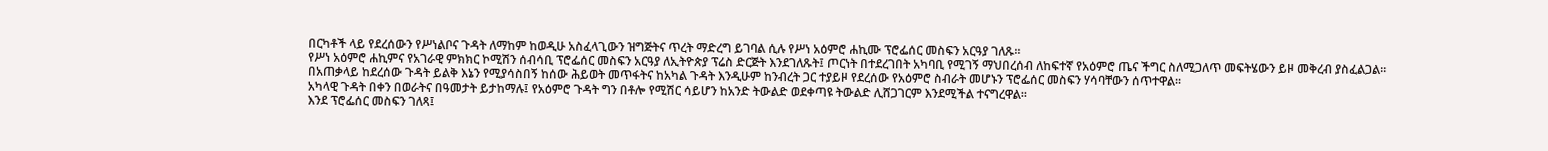በርካቶች ላይ የደረሰውን የሥነልቦና ጉዳት ለማከም ከወዲሁ አስፈላጊውን ዝግጅትና ጥረት ማድረግ ይገባል ሲሉ የሥነ አዕምሮ ሐኪሙ ፕሮፌሰር መስፍን አርዓያ ገለጹ።
የሥነ አዕምሮ ሐኪምና የአገራዊ ምክክር ኮሚሽን ሰብሳቢ ፕሮፌሰር መስፍን አርዓያ ለኢትዮጵያ ፕሬስ ድርጅት እንደገለጹት፤ ጦርነት በተደረገበት አካባቢ የሚገኝ ማህበረሰብ ለከፍተኛ የአዕምሮ ጤና ችግር ስለሚጋለጥ መፍትሄውን ይዞ መቅረብ ያስፈልጋል።
በአጠቃላይ ከደረሰው ጉዳት ይልቅ እኔን የሚያሳስበኝ ከሰው ሕይወት መጥፋትና ከአካል ጉዳት እንዲሁም ከንብረት ጋር ተያይዞ የደረሰው የአዕምሮ ስብራት መሆኑን ፕሮፌሰር መስፍን ሃሳባቸውን ሰጥተዋል።
አካላዊ ጉዳት በቀን በወራትና በዓመታት ይታከማሉ፤ የአዕምሮ ጉዳት ግን በቶሎ የሚሽር ሳይሆን ከአንድ ትውልድ ወደቀጣዩ ትውልድ ሊሸጋገርም እንደሚችል ተናግረዋል።
እንደ ፕሮፌሰር መስፍን ገለጻ፤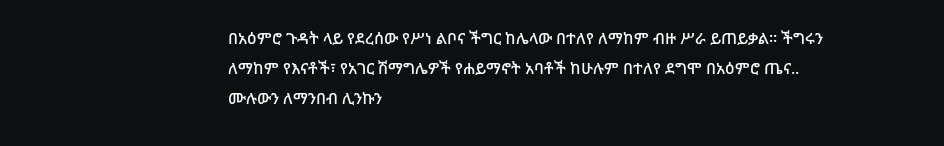በአዕምሮ ጉዳት ላይ የደረሰው የሥነ ልቦና ችግር ከሌላው በተለየ ለማከም ብዙ ሥራ ይጠይቃል። ችግሩን ለማከም የእናቶች፣ የአገር ሽማግሌዎች የሐይማኖት አባቶች ከሁሉም በተለየ ደግሞ በአዕምሮ ጤና..
ሙሉውን ለማንበብ ሊንኩን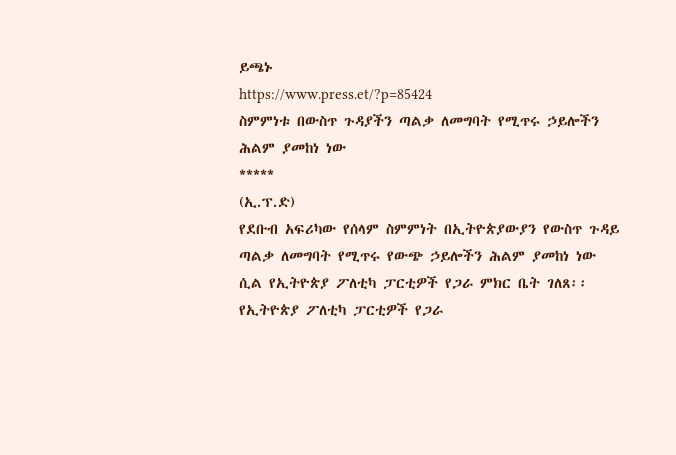ይጫኑ
https://www.press.et/?p=85424
ስምምነቱ በውስጥ ጉዳያችን ጣልቃ ለመግባት የሚጥሩ ኃይሎችን ሕልም ያመከነ ነው
*****
(ኢ.ፕ.ድ)
የደቡብ አፍሪካው የሰላም ስምምነት በኢትዮጵያውያን የውስጥ ጉዳይ ጣልቃ ለመግባት የሚጥሩ የውጭ ኃይሎችን ሕልም ያመከነ ነው ሲል የኢትዮጵያ ፖለቲካ ፓርቲዎች የጋራ ምክር ቤት ገለጸ፡፡
የኢትዮጵያ ፖለቲካ ፓርቲዎች የጋራ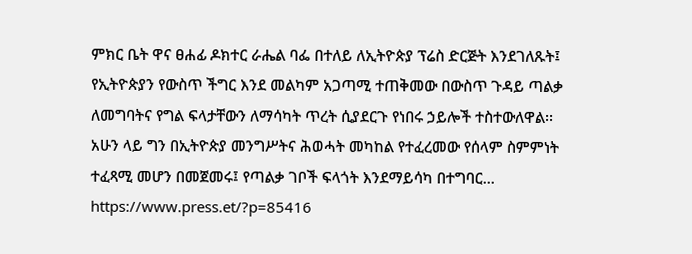ምክር ቤት ዋና ፀሐፊ ዶክተር ራሔል ባፌ በተለይ ለኢትዮጵያ ፕሬስ ድርጅት እንደገለጹት፤ የኢትዮጵያን የውስጥ ችግር እንደ መልካም አጋጣሚ ተጠቅመው በውስጥ ጉዳይ ጣልቃ ለመግባትና የግል ፍላታቸውን ለማሳካት ጥረት ሲያደርጉ የነበሩ ኃይሎች ተስተውለዋል፡፡
አሁን ላይ ግን በኢትዮጵያ መንግሥትና ሕወሓት መካከል የተፈረመው የሰላም ስምምነት ተፈጻሚ መሆን በመጀመሩ፤ የጣልቃ ገቦች ፍላጎት እንደማይሳካ በተግባር...
https://www.press.et/?p=85416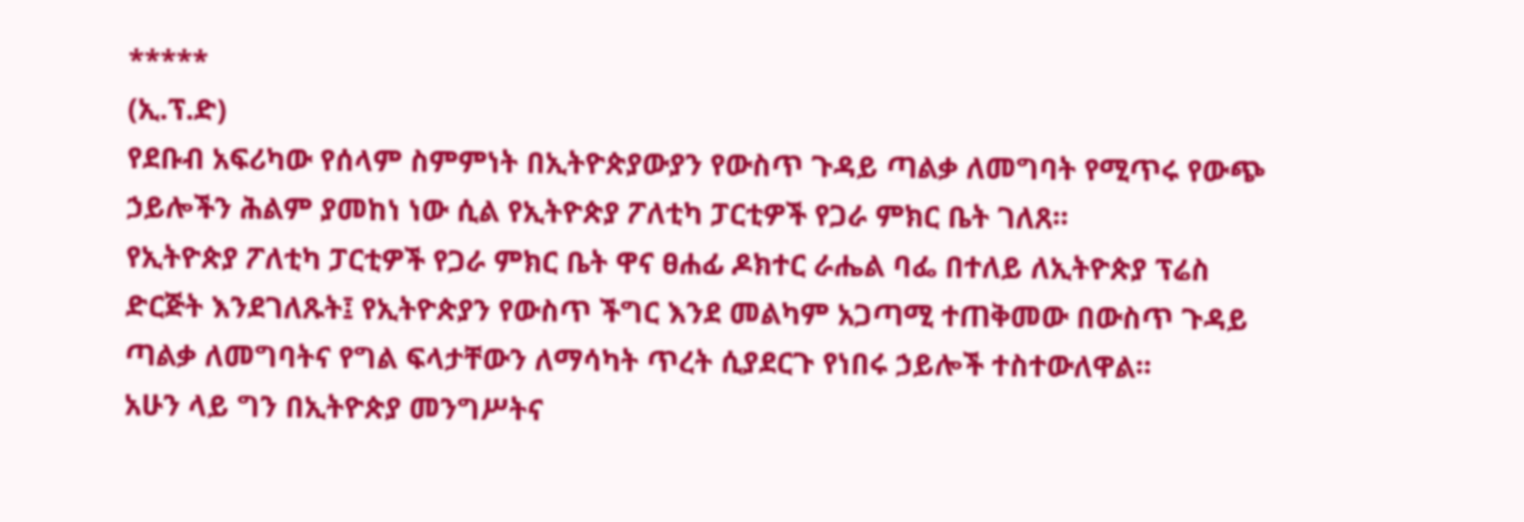*****
(ኢ.ፕ.ድ)
የደቡብ አፍሪካው የሰላም ስምምነት በኢትዮጵያውያን የውስጥ ጉዳይ ጣልቃ ለመግባት የሚጥሩ የውጭ ኃይሎችን ሕልም ያመከነ ነው ሲል የኢትዮጵያ ፖለቲካ ፓርቲዎች የጋራ ምክር ቤት ገለጸ፡፡
የኢትዮጵያ ፖለቲካ ፓርቲዎች የጋራ ምክር ቤት ዋና ፀሐፊ ዶክተር ራሔል ባፌ በተለይ ለኢትዮጵያ ፕሬስ ድርጅት እንደገለጹት፤ የኢትዮጵያን የውስጥ ችግር እንደ መልካም አጋጣሚ ተጠቅመው በውስጥ ጉዳይ ጣልቃ ለመግባትና የግል ፍላታቸውን ለማሳካት ጥረት ሲያደርጉ የነበሩ ኃይሎች ተስተውለዋል፡፡
አሁን ላይ ግን በኢትዮጵያ መንግሥትና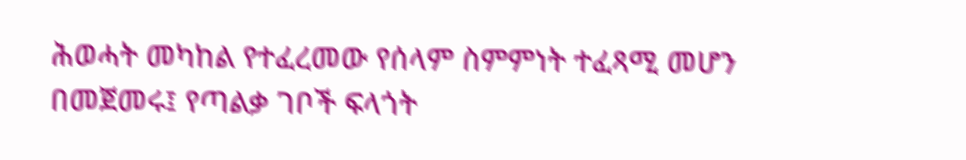ሕወሓት መካከል የተፈረመው የሰላም ስምምነት ተፈጻሚ መሆን በመጀመሩ፤ የጣልቃ ገቦች ፍላጎት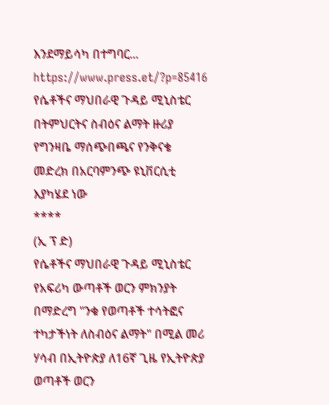እንደማይሳካ በተግባር...
https://www.press.et/?p=85416
የሴቶችና ማህበራዊ ጉዳይ ሚኒስቴር በትምህርትና ስብዕና ልማት ዙሪያ የግንዛቤ ማሰጭበጫና የንቅናቄ መድረክ በአርባምንጭ ዩኒቨርሲቲ እያካሄደ ነው
****
(ኢ ፕ ድ)
የሴቶችና ማህበራዊ ጉዳይ ሚኒስቴር የአፍሪካ ውጣቶች ወርን ምክንያት በማድረግ "ንቁ የወጣቶች ተሳትፎና ተካታችነት ለስብዕና ልማት" በሚል መሪ ሃሳብ በኢትዮጵያ ለ16ኛ ጊዜ የኢትዮጵያ ወጣቶች ወርን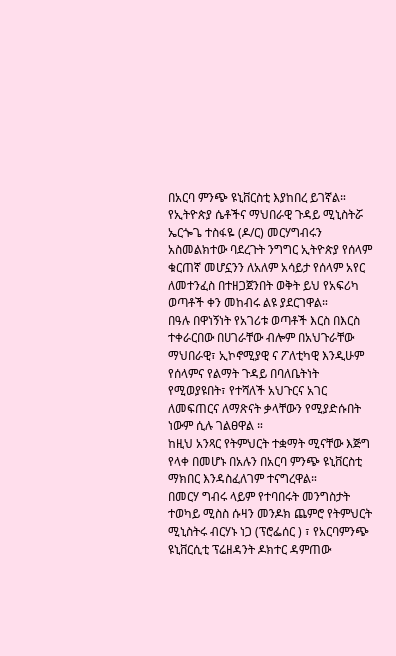በአርባ ምንጭ ዩኒቨርስቲ እያከበረ ይገኛል።
የኢትዮጵያ ሴቶችና ማህበራዊ ጉዳይ ሚኒስትሯ ኤርጐጌ ተስፋዬ (ዶ/ር) መርሃግብሩን አስመልክተው ባደረጉት ንግግር ኢትዮጵያ የሰላም ቁርጠኛ መሆኗንን ለአለም አሳይታ የሰላም አየር ለመተንፈስ በተዘጋጀንበት ወቅት ይህ የአፍሪካ ወጣቶች ቀን መከብሩ ልዩ ያደርገዋል።
በዓሉ በዋነኝነት የአገሪቱ ወጣቶች እርስ በእርስ ተቀራርበው በሀገራቸው ብሎም በአህጉራቸው ማህበራዊ፣ ኢኮኖሚያዊ ና ፖለቲካዊ እንዲሁም የሰላምና የልማት ጉዳይ በባለቤትነት የሚወያዩበት፣ የተሻለች አህጉርና አገር ለመፍጠርና ለማጽናት ቃላቸውን የሚያድሱበት ነውም ሲሉ ገልፀዋል ።
ከዚህ አንጻር የትምህርት ተቋማት ሚናቸው እጅግ የላቀ በመሆኑ በአሉን በአርባ ምንጭ ዩኒቨርስቲ ማክበር እንዳስፈለገም ተናግረዋል።
በመርሃ ግብሩ ላይም የተባበሩት መንግስታት ተወካይ ሚስስ ሱዛን መንዶክ ጨምሮ የትምህርት ሚኒስትሩ ብርሃኑ ነጋ (ፕሮፌሰር ) ፣ የአርባምንጭ ዩኒቨርሲቲ ፕሬዘዳንት ዶክተር ዳምጠው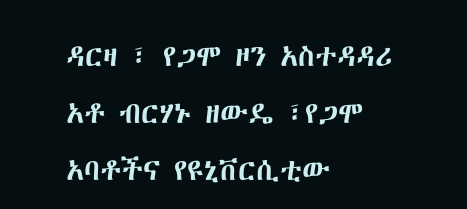ዳርዛ ፣ የጋሞ ዞን አስተዳዳሪ አቶ ብርሃኑ ዘውዴ ፣የጋሞ አባቶችና የዩኒቨርሲቲው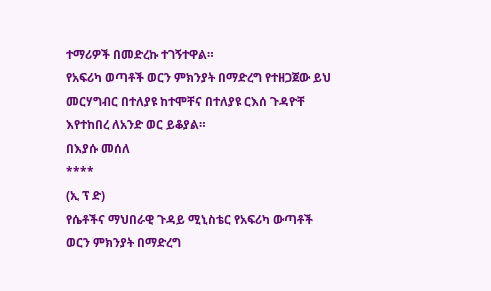ተማሪዎች በመድረኩ ተገኝተዋል።
የአፍሪካ ወጣቶች ወርን ምክንያት በማድረግ የተዘጋጀው ይህ መርሃግብር በተለያዩ ከተሞቸና በተለያዩ ርእሰ ጉዳዮቸ እየተከበረ ለአንድ ወር ይቆያል።
በእያሱ መሰለ
****
(ኢ ፕ ድ)
የሴቶችና ማህበራዊ ጉዳይ ሚኒስቴር የአፍሪካ ውጣቶች ወርን ምክንያት በማድረግ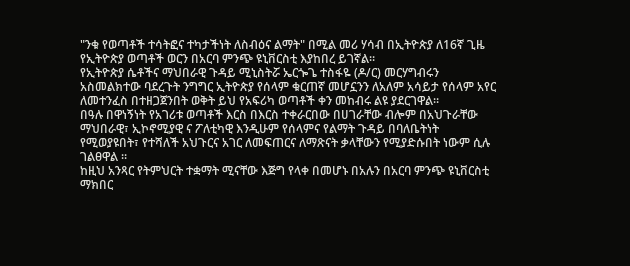"ንቁ የወጣቶች ተሳትፎና ተካታችነት ለስብዕና ልማት" በሚል መሪ ሃሳብ በኢትዮጵያ ለ16ኛ ጊዜ የኢትዮጵያ ወጣቶች ወርን በአርባ ምንጭ ዩኒቨርስቲ እያከበረ ይገኛል።
የኢትዮጵያ ሴቶችና ማህበራዊ ጉዳይ ሚኒስትሯ ኤርጐጌ ተስፋዬ (ዶ/ር) መርሃግብሩን አስመልክተው ባደረጉት ንግግር ኢትዮጵያ የሰላም ቁርጠኛ መሆኗንን ለአለም አሳይታ የሰላም አየር ለመተንፈስ በተዘጋጀንበት ወቅት ይህ የአፍሪካ ወጣቶች ቀን መከብሩ ልዩ ያደርገዋል።
በዓሉ በዋነኝነት የአገሪቱ ወጣቶች እርስ በእርስ ተቀራርበው በሀገራቸው ብሎም በአህጉራቸው ማህበራዊ፣ ኢኮኖሚያዊ ና ፖለቲካዊ እንዲሁም የሰላምና የልማት ጉዳይ በባለቤትነት የሚወያዩበት፣ የተሻለች አህጉርና አገር ለመፍጠርና ለማጽናት ቃላቸውን የሚያድሱበት ነውም ሲሉ ገልፀዋል ።
ከዚህ አንጻር የትምህርት ተቋማት ሚናቸው እጅግ የላቀ በመሆኑ በአሉን በአርባ ምንጭ ዩኒቨርስቲ ማክበር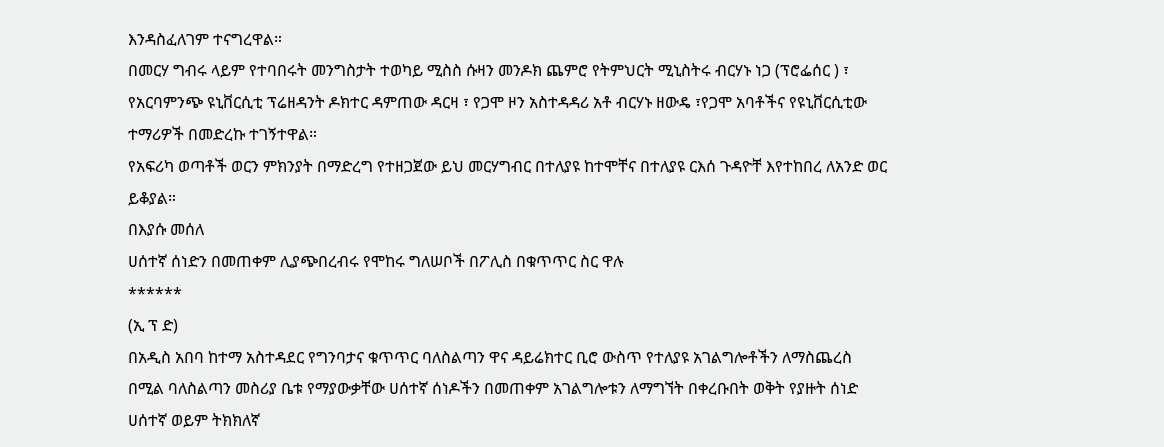እንዳስፈለገም ተናግረዋል።
በመርሃ ግብሩ ላይም የተባበሩት መንግስታት ተወካይ ሚስስ ሱዛን መንዶክ ጨምሮ የትምህርት ሚኒስትሩ ብርሃኑ ነጋ (ፕሮፌሰር ) ፣ የአርባምንጭ ዩኒቨርሲቲ ፕሬዘዳንት ዶክተር ዳምጠው ዳርዛ ፣ የጋሞ ዞን አስተዳዳሪ አቶ ብርሃኑ ዘውዴ ፣የጋሞ አባቶችና የዩኒቨርሲቲው ተማሪዎች በመድረኩ ተገኝተዋል።
የአፍሪካ ወጣቶች ወርን ምክንያት በማድረግ የተዘጋጀው ይህ መርሃግብር በተለያዩ ከተሞቸና በተለያዩ ርእሰ ጉዳዮቸ እየተከበረ ለአንድ ወር ይቆያል።
በእያሱ መሰለ
ሀሰተኛ ሰነድን በመጠቀም ሊያጭበረብሩ የሞከሩ ግለሠቦች በፖሊስ በቁጥጥር ስር ዋሉ
******
(ኢ ፕ ድ)
በአዲስ አበባ ከተማ አስተዳደር የግንባታና ቁጥጥር ባለስልጣን ዋና ዳይሬክተር ቢሮ ውስጥ የተለያዩ አገልግሎቶችን ለማስጨረስ በሚል ባለስልጣን መስሪያ ቤቱ የማያውቃቸው ሀሰተኛ ሰነዶችን በመጠቀም አገልግሎቱን ለማግኘት በቀረቡበት ወቅት የያዙት ሰነድ ሀሰተኛ ወይም ትክክለኛ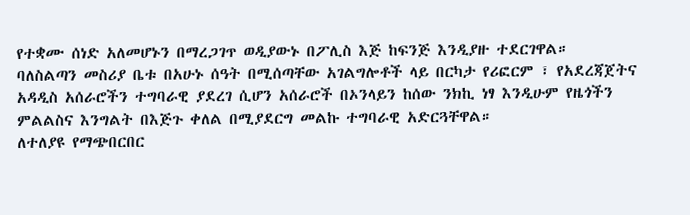የተቋሙ ሰነድ አለመሆኑን በማረጋገጥ ወዲያውኑ በፖሊስ እጅ ከፍንጅ እንዲያዙ ተደርገዋል።
ባለስልጣን መስሪያ ቤቱ በአሁኑ ሰዓት በሚሰጣቸው አገልግሎቶች ላይ በርካታ የሪፎርም ፣ የአደረጃጀትና አዳዲስ አሰራሮችን ተግባራዊ ያደረገ ሲሆን አሰራሮች በኦንላይን ከሰው ንክኪ ነፃ እንዲሁም የዜጎችን ምልልስና እንግልት በእጅጉ ቀለል በሚያደርግ መልኩ ተግባራዊ አድርጓቸዋል።
ለተለያዩ የማጭበርበር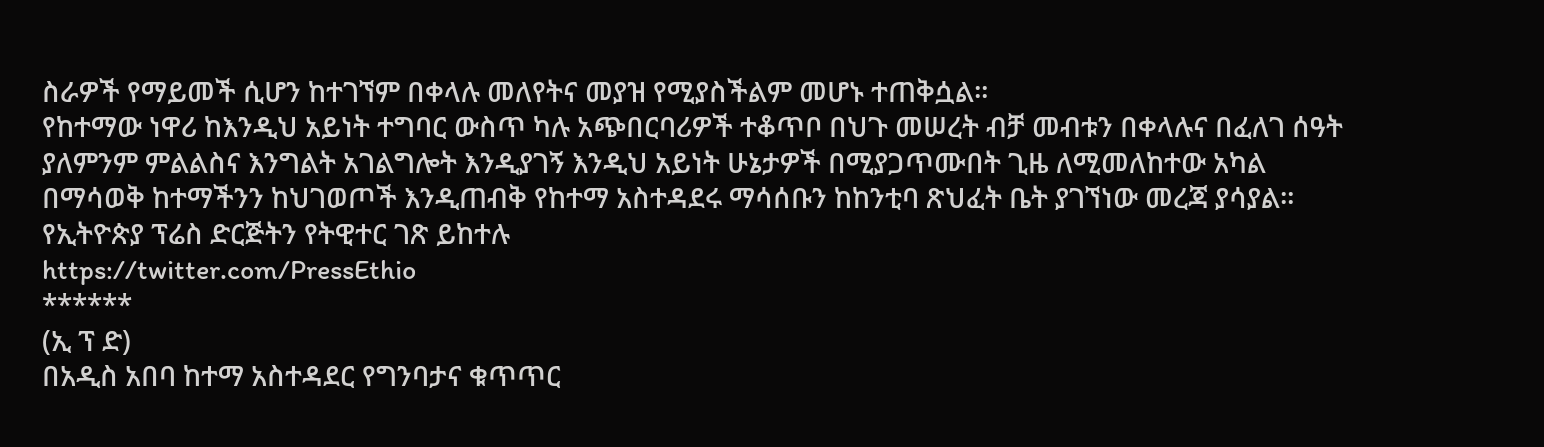ስራዎች የማይመች ሲሆን ከተገኘም በቀላሉ መለየትና መያዝ የሚያስችልም መሆኑ ተጠቅሷል።
የከተማው ነዋሪ ከእንዲህ አይነት ተግባር ውስጥ ካሉ አጭበርባሪዎች ተቆጥቦ በህጉ መሠረት ብቻ መብቱን በቀላሉና በፈለገ ሰዓት ያለምንም ምልልስና እንግልት አገልግሎት እንዲያገኝ እንዲህ አይነት ሁኔታዎች በሚያጋጥሙበት ጊዜ ለሚመለከተው አካል በማሳወቅ ከተማችንን ከህገወጦች እንዲጠብቅ የከተማ አስተዳደሩ ማሳሰቡን ከከንቲባ ጽህፈት ቤት ያገኘነው መረጃ ያሳያል።
የኢትዮጵያ ፕሬስ ድርጅትን የትዊተር ገጽ ይከተሉ
https://twitter.com/PressEthio
******
(ኢ ፕ ድ)
በአዲስ አበባ ከተማ አስተዳደር የግንባታና ቁጥጥር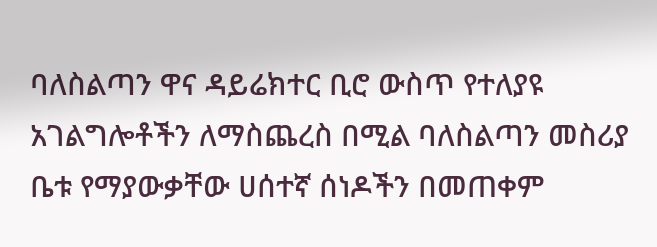ባለስልጣን ዋና ዳይሬክተር ቢሮ ውስጥ የተለያዩ አገልግሎቶችን ለማስጨረስ በሚል ባለስልጣን መስሪያ ቤቱ የማያውቃቸው ሀሰተኛ ሰነዶችን በመጠቀም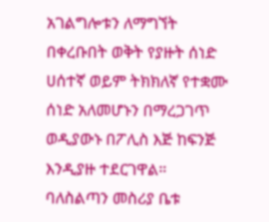አገልግሎቱን ለማግኘት በቀረቡበት ወቅት የያዙት ሰነድ ሀሰተኛ ወይም ትክክለኛ የተቋሙ ሰነድ አለመሆኑን በማረጋገጥ ወዲያውኑ በፖሊስ እጅ ከፍንጅ እንዲያዙ ተደርገዋል።
ባለስልጣን መስሪያ ቤቱ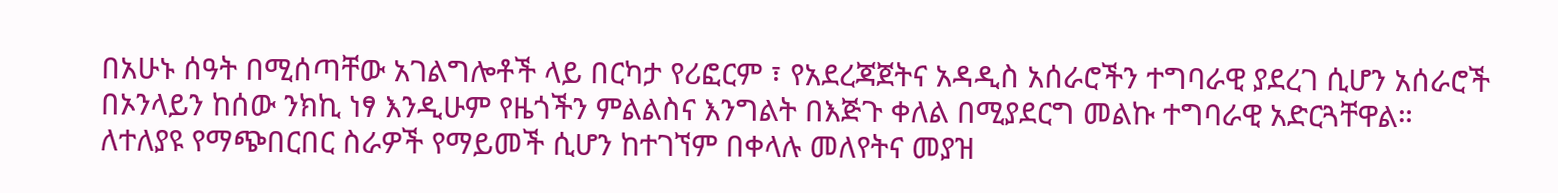በአሁኑ ሰዓት በሚሰጣቸው አገልግሎቶች ላይ በርካታ የሪፎርም ፣ የአደረጃጀትና አዳዲስ አሰራሮችን ተግባራዊ ያደረገ ሲሆን አሰራሮች በኦንላይን ከሰው ንክኪ ነፃ እንዲሁም የዜጎችን ምልልስና እንግልት በእጅጉ ቀለል በሚያደርግ መልኩ ተግባራዊ አድርጓቸዋል።
ለተለያዩ የማጭበርበር ስራዎች የማይመች ሲሆን ከተገኘም በቀላሉ መለየትና መያዝ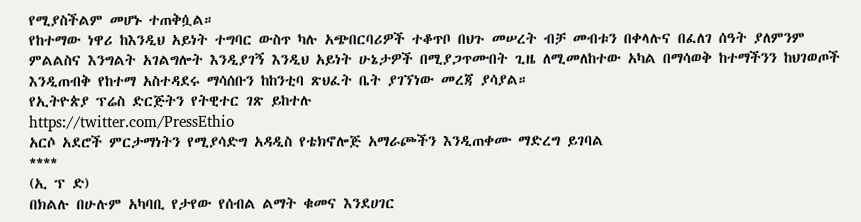የሚያስችልም መሆኑ ተጠቅሷል።
የከተማው ነዋሪ ከእንዲህ አይነት ተግባር ውስጥ ካሉ አጭበርባሪዎች ተቆጥቦ በህጉ መሠረት ብቻ መብቱን በቀላሉና በፈለገ ሰዓት ያለምንም ምልልስና እንግልት አገልግሎት እንዲያገኝ እንዲህ አይነት ሁኔታዎች በሚያጋጥሙበት ጊዜ ለሚመለከተው አካል በማሳወቅ ከተማችንን ከህገወጦች እንዲጠብቅ የከተማ አስተዳደሩ ማሳሰቡን ከከንቲባ ጽህፈት ቤት ያገኘነው መረጃ ያሳያል።
የኢትዮጵያ ፕሬስ ድርጅትን የትዊተር ገጽ ይከተሉ
https://twitter.com/PressEthio
አርሶ አደሮች ምርታማነትን የሚያሳድግ አዳዲስ የቴክኖሎጅ አማራጮችን እንዲጠቀሙ ማድረግ ይገባል
****
(ኢ ፕ ድ)
በክልሉ በሁሉም አካባቢ የታየው የሰብል ልማት ቁመና እንደሀገር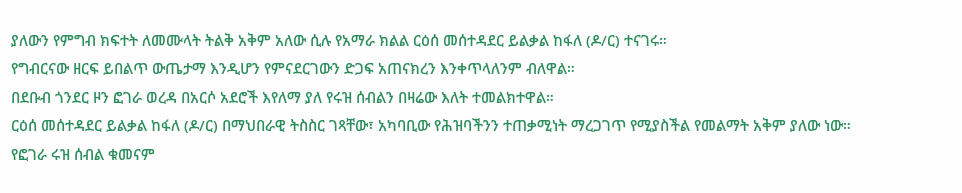ያለውን የምግብ ክፍተት ለመሙላት ትልቅ አቅም አለው ሲሉ የአማራ ክልል ርዕሰ መሰተዳደር ይልቃል ከፋለ (ዶ/ር) ተናገሩ።
የግብርናው ዘርፍ ይበልጥ ውጤታማ እንዲሆን የምናደርገውን ድጋፍ አጠናክረን እንቀጥላለንም ብለዋል።
በደቡብ ጎንደር ዞን ፎገራ ወረዳ በአርሶ አደሮች እየለማ ያለ የሩዝ ሰብልን በዛሬው እለት ተመልክተዋል።
ርዕሰ መሰተዳደር ይልቃል ከፋለ (ዶ/ር) በማህበራዊ ትስስር ገጻቸው፣ አካባቢው የሕዝባችንን ተጠቃሚነት ማረጋገጥ የሚያስችል የመልማት አቅም ያለው ነው። የፎገራ ሩዝ ሰብል ቁመናም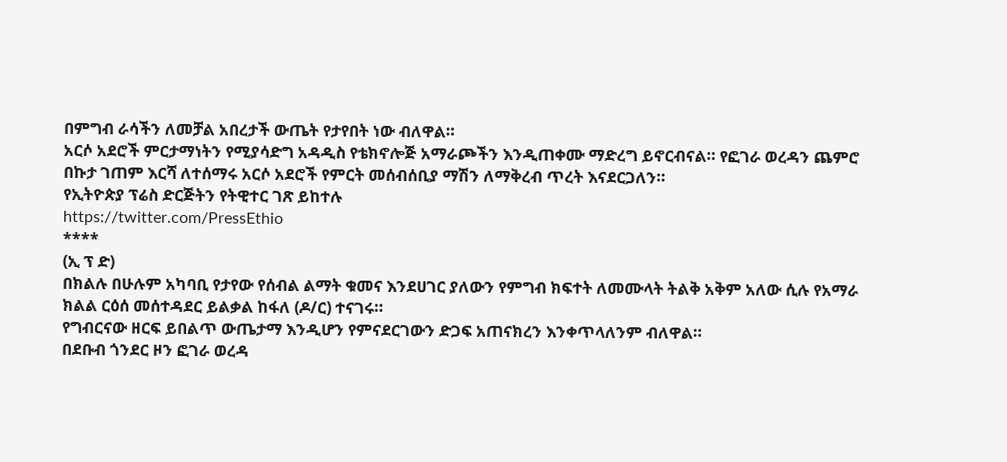በምግብ ራሳችን ለመቻል አበረታች ውጤት የታየበት ነው ብለዋል።
አርሶ አደሮች ምርታማነትን የሚያሳድግ አዳዲስ የቴክኖሎጅ አማራጮችን እንዲጠቀሙ ማድረግ ይኖርብናል። የፎገራ ወረዳን ጨምሮ በኩታ ገጠም እርሻ ለተሰማሩ አርሶ አደሮች የምርት መሰብሰቢያ ማሽን ለማቅረብ ጥረት እናደርጋለን።
የኢትዮጵያ ፕሬስ ድርጅትን የትዊተር ገጽ ይከተሉ
https://twitter.com/PressEthio
****
(ኢ ፕ ድ)
በክልሉ በሁሉም አካባቢ የታየው የሰብል ልማት ቁመና እንደሀገር ያለውን የምግብ ክፍተት ለመሙላት ትልቅ አቅም አለው ሲሉ የአማራ ክልል ርዕሰ መሰተዳደር ይልቃል ከፋለ (ዶ/ር) ተናገሩ።
የግብርናው ዘርፍ ይበልጥ ውጤታማ እንዲሆን የምናደርገውን ድጋፍ አጠናክረን እንቀጥላለንም ብለዋል።
በደቡብ ጎንደር ዞን ፎገራ ወረዳ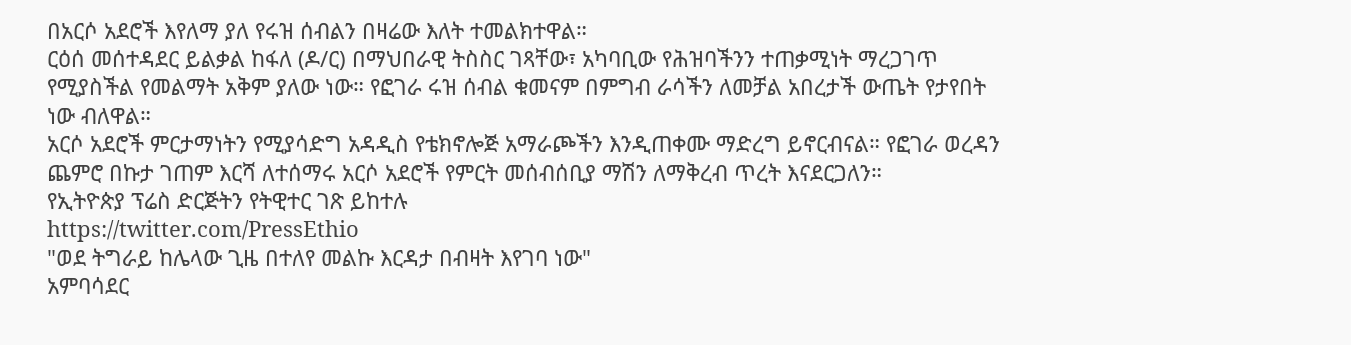በአርሶ አደሮች እየለማ ያለ የሩዝ ሰብልን በዛሬው እለት ተመልክተዋል።
ርዕሰ መሰተዳደር ይልቃል ከፋለ (ዶ/ር) በማህበራዊ ትስስር ገጻቸው፣ አካባቢው የሕዝባችንን ተጠቃሚነት ማረጋገጥ የሚያስችል የመልማት አቅም ያለው ነው። የፎገራ ሩዝ ሰብል ቁመናም በምግብ ራሳችን ለመቻል አበረታች ውጤት የታየበት ነው ብለዋል።
አርሶ አደሮች ምርታማነትን የሚያሳድግ አዳዲስ የቴክኖሎጅ አማራጮችን እንዲጠቀሙ ማድረግ ይኖርብናል። የፎገራ ወረዳን ጨምሮ በኩታ ገጠም እርሻ ለተሰማሩ አርሶ አደሮች የምርት መሰብሰቢያ ማሽን ለማቅረብ ጥረት እናደርጋለን።
የኢትዮጵያ ፕሬስ ድርጅትን የትዊተር ገጽ ይከተሉ
https://twitter.com/PressEthio
"ወደ ትግራይ ከሌላው ጊዜ በተለየ መልኩ እርዳታ በብዛት እየገባ ነው"
አምባሳደር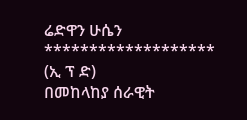ሬድዋን ሁሴን
*******************
(ኢ ፕ ድ)
በመከላከያ ሰራዊት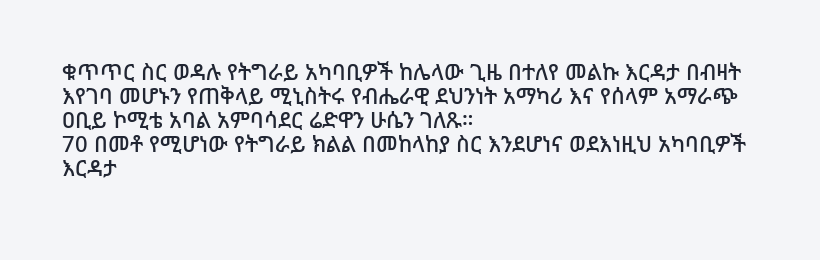ቁጥጥር ስር ወዳሉ የትግራይ አካባቢዎች ከሌላው ጊዜ በተለየ መልኩ እርዳታ በብዛት እየገባ መሆኑን የጠቅላይ ሚኒስትሩ የብሔራዊ ደህንነት አማካሪ እና የሰላም አማራጭ ዐቢይ ኮሚቴ አባል አምባሳደር ሬድዋን ሁሴን ገለጹ።
70 በመቶ የሚሆነው የትግራይ ክልል በመከላከያ ስር እንደሆነና ወደእነዚህ አካባቢዎች እርዳታ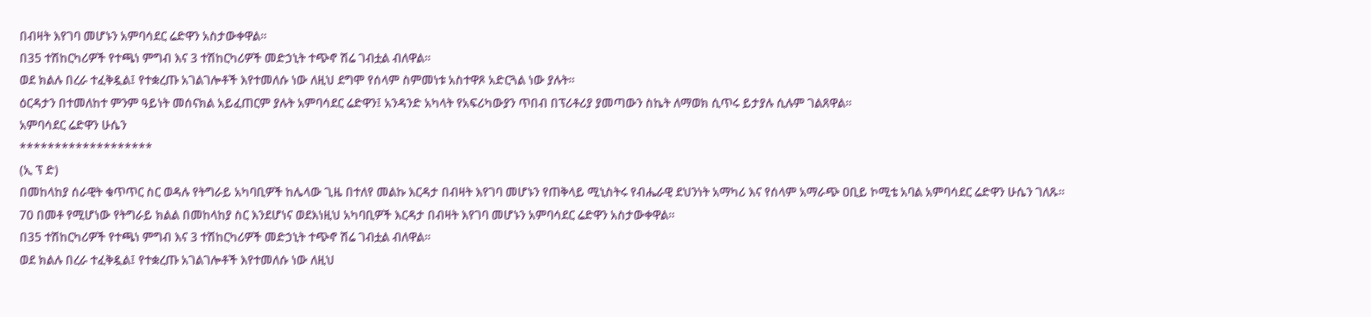በብዛት እየገባ መሆኑን አምባሳደር ሬድዋን አስታውቀዋል።
በ35 ተሽከርካሪዎች የተጫነ ምግብ እና 3 ተሽከርካሪዎች መድኃኒት ተጭኖ ሽሬ ገብቷል ብለዋል።
ወደ ክልሉ በረራ ተፈቅዷል፤ የተቋረጡ አገልገሎቶች እየተመለሱ ነው ለዚህ ደግሞ የሰላም ስምመነቱ አስተዋጾ አድርጓል ነው ያሉት።
ዕርዳታን በተመለከተ ምንም ዓይነት መሰናክል አይፈጠርም ያሉት አምባሳደር ሬድዋን፤ አንዳንድ አካላት የአፍሪካውያን ጥበብ በፕሪቶሪያ ያመጣውን ስኬት ለማወክ ሲጥሩ ይታያሉ ሲሉም ገልጸዋል።
አምባሳደር ሬድዋን ሁሴን
*******************
(ኢ ፕ ድ)
በመከላከያ ሰራዊት ቁጥጥር ስር ወዳሉ የትግራይ አካባቢዎች ከሌላው ጊዜ በተለየ መልኩ እርዳታ በብዛት እየገባ መሆኑን የጠቅላይ ሚኒስትሩ የብሔራዊ ደህንነት አማካሪ እና የሰላም አማራጭ ዐቢይ ኮሚቴ አባል አምባሳደር ሬድዋን ሁሴን ገለጹ።
70 በመቶ የሚሆነው የትግራይ ክልል በመከላከያ ስር እንደሆነና ወደእነዚህ አካባቢዎች እርዳታ በብዛት እየገባ መሆኑን አምባሳደር ሬድዋን አስታውቀዋል።
በ35 ተሽከርካሪዎች የተጫነ ምግብ እና 3 ተሽከርካሪዎች መድኃኒት ተጭኖ ሽሬ ገብቷል ብለዋል።
ወደ ክልሉ በረራ ተፈቅዷል፤ የተቋረጡ አገልገሎቶች እየተመለሱ ነው ለዚህ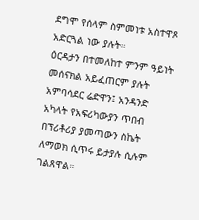ደግሞ የሰላም ስምመነቱ አስተዋጾ አድርጓል ነው ያሉት።
ዕርዳታን በተመለከተ ምንም ዓይነት መሰናክል አይፈጠርም ያሉት አምባሳደር ሬድዋን፤ አንዳንድ አካላት የአፍሪካውያን ጥበብ በፕሪቶሪያ ያመጣውን ስኬት ለማወክ ሲጥሩ ይታያሉ ሲሉም ገልጸዋል።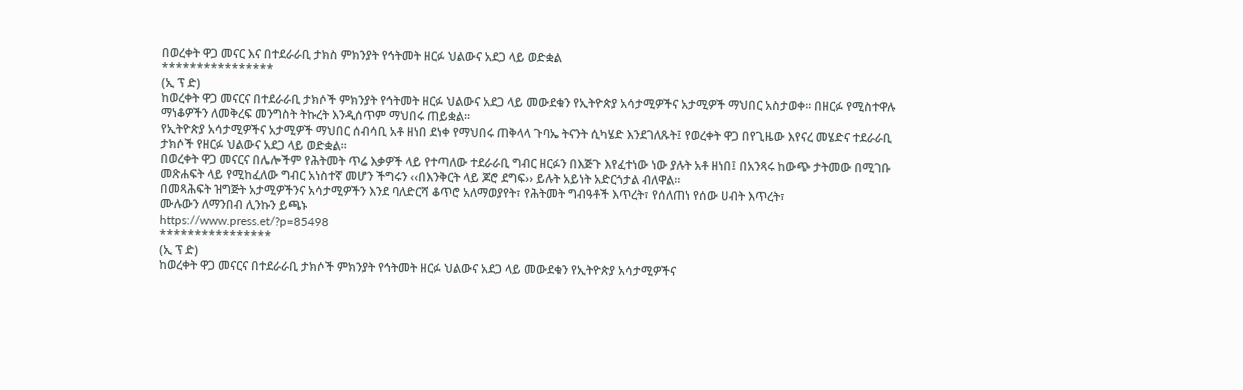በወረቀት ዋጋ መናር እና በተደራራቢ ታክስ ምክንያት የኅትመት ዘርፉ ህልውና አደጋ ላይ ወድቋል
****************
(ኢ ፕ ድ)
ከወረቀት ዋጋ መናርና በተደራራቢ ታክሶች ምክንያት የኅትመት ዘርፉ ህልውና አደጋ ላይ መውደቁን የኢትዮጵያ አሳታሚዎችና አታሚዎች ማህበር አስታወቀ። በዘርፉ የሚስተዋሉ ማነቆዎችን ለመቅረፍ መንግስት ትኩረት እንዲሰጥም ማህበሩ ጠይቋል።
የኢትዮጵያ አሳታሚዎችና አታሚዎች ማህበር ሰብሳቢ አቶ ዘነበ ደነቀ የማህበሩ ጠቅላላ ጉባኤ ትናንት ሲካሄድ እንደገለጹት፤ የወረቀት ዋጋ በየጊዜው እየናረ መሄድና ተደራራቢ ታክሶች የዘርፉ ህልውና አደጋ ላይ ወድቋል።
በወረቀት ዋጋ መናርና በሌሎችም የሕትመት ጥሬ እቃዎች ላይ የተጣለው ተደራራቢ ግብር ዘርፉን በእጅጉ እየፈተነው ነው ያሉት አቶ ዘነበ፤ በአንጻሩ ከውጭ ታትመው በሚገቡ መጽሐፍት ላይ የሚከፈለው ግብር አነስተኛ መሆን ችግሩን ‹‹በእንቅርት ላይ ጆሮ ደግፍ›› ይሉት አይነት አድርጎታል ብለዋል።
በመጻሕፍት ዝግጅት አታሚዎችንና አሳታሚዎችን እንደ ባለድርሻ ቆጥሮ አለማወያየት፣ የሕትመት ግብዓቶች እጥረት፣ የሰለጠነ የሰው ሀብት እጥረት፣
ሙሉውን ለማንበብ ሊንኩን ይጫኑ
https://www.press.et/?p=85498
****************
(ኢ ፕ ድ)
ከወረቀት ዋጋ መናርና በተደራራቢ ታክሶች ምክንያት የኅትመት ዘርፉ ህልውና አደጋ ላይ መውደቁን የኢትዮጵያ አሳታሚዎችና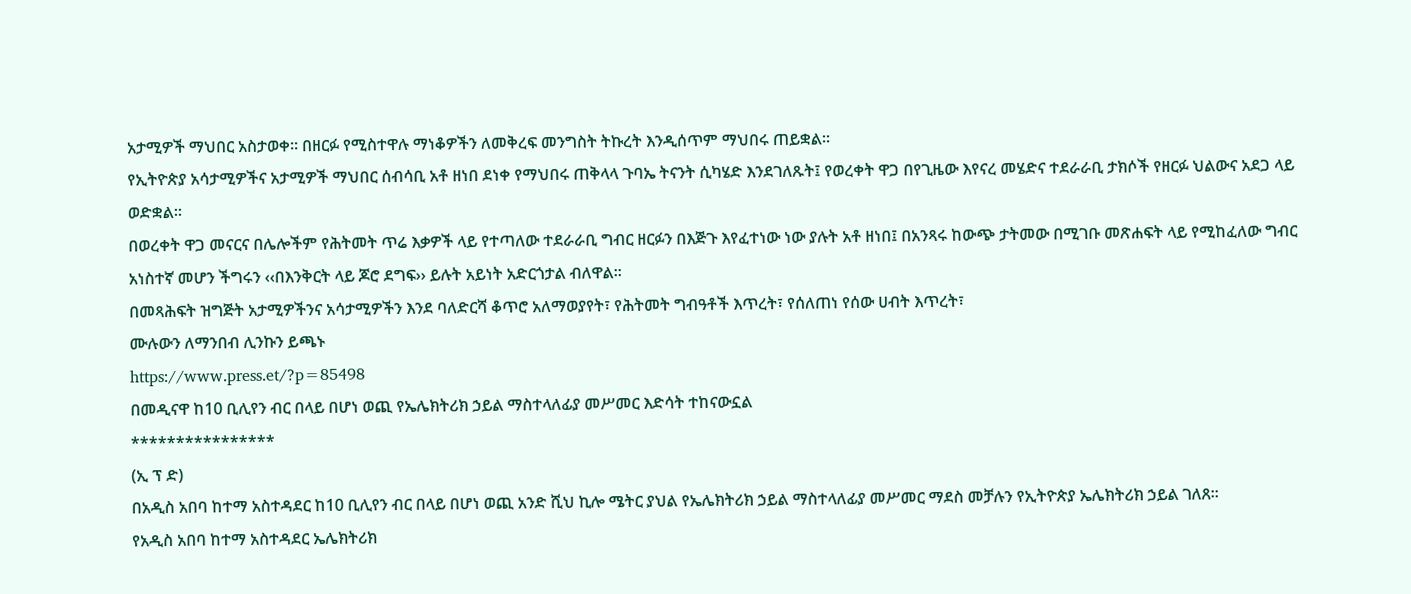አታሚዎች ማህበር አስታወቀ። በዘርፉ የሚስተዋሉ ማነቆዎችን ለመቅረፍ መንግስት ትኩረት እንዲሰጥም ማህበሩ ጠይቋል።
የኢትዮጵያ አሳታሚዎችና አታሚዎች ማህበር ሰብሳቢ አቶ ዘነበ ደነቀ የማህበሩ ጠቅላላ ጉባኤ ትናንት ሲካሄድ እንደገለጹት፤ የወረቀት ዋጋ በየጊዜው እየናረ መሄድና ተደራራቢ ታክሶች የዘርፉ ህልውና አደጋ ላይ ወድቋል።
በወረቀት ዋጋ መናርና በሌሎችም የሕትመት ጥሬ እቃዎች ላይ የተጣለው ተደራራቢ ግብር ዘርፉን በእጅጉ እየፈተነው ነው ያሉት አቶ ዘነበ፤ በአንጻሩ ከውጭ ታትመው በሚገቡ መጽሐፍት ላይ የሚከፈለው ግብር አነስተኛ መሆን ችግሩን ‹‹በእንቅርት ላይ ጆሮ ደግፍ›› ይሉት አይነት አድርጎታል ብለዋል።
በመጻሕፍት ዝግጅት አታሚዎችንና አሳታሚዎችን እንደ ባለድርሻ ቆጥሮ አለማወያየት፣ የሕትመት ግብዓቶች እጥረት፣ የሰለጠነ የሰው ሀብት እጥረት፣
ሙሉውን ለማንበብ ሊንኩን ይጫኑ
https://www.press.et/?p=85498
በመዲናዋ ከ10 ቢሊየን ብር በላይ በሆነ ወጪ የኤሌክትሪክ ኃይል ማስተላለፊያ መሥመር እድሳት ተከናውኗል
****************
(ኢ ፕ ድ)
በአዲስ አበባ ከተማ አስተዳደር ከ10 ቢሊየን ብር በላይ በሆነ ወጪ አንድ ሺህ ኪሎ ሜትር ያህል የኤሌክትሪክ ኃይል ማስተላለፊያ መሥመር ማደስ መቻሉን የኢትዮጵያ ኤሌክትሪክ ኃይል ገለጸ።
የአዲስ አበባ ከተማ አስተዳደር ኤሌክትሪክ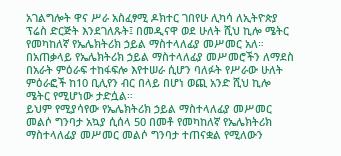አገልግሎት ዋና ሥራ አስፈፃሚ ዶክተር ገበየሁ ሊካሳ ለኢትዮጵያ ፕሬስ ድርጅት እንደገለጹት፤ በመዲናዋ ወደ ሁለት ሺህ ኪሎ ሜትር የመካከለኛ የኤሌክትሪክ ኃይል ማስተላለፊያ መሥመር አለ።
በአጠቃላይ የኤሌክትሪክ ኃይል ማስተላለፊያ መሥመሮችን ለማደስ በአራት ምዕራፍ ተከፋፍሎ እየተሠራ ሲሆን ባለፉት የሥራው ሁለት ምዕራፎች ከ10 ቢሊየን ብር በላይ በሆነ ወጪ አንድ ሺህ ኪሎ ሜትር የሚሆነው ታድሷል።
ይህም የሚያሳየው የኤሌክትሪክ ኃይል ማስተላለፊያ መሥመር መልሶ ግንባታ አኳያ ሲሰላ 50 በመቶ የመካከለኛ የኤሌክትሪክ ማስተላለፊያ መሥመር መልሶ ግንባታ ተጠናቋል የሚለውን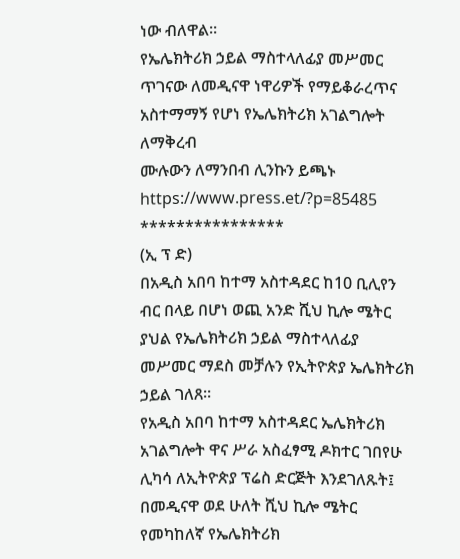ነው ብለዋል።
የኤሌክትሪክ ኃይል ማስተላለፊያ መሥመር ጥገናው ለመዲናዋ ነዋሪዎች የማይቆራረጥና አስተማማኝ የሆነ የኤሌክትሪክ አገልግሎት ለማቅረብ
ሙሉውን ለማንበብ ሊንኩን ይጫኑ
https://www.press.et/?p=85485
****************
(ኢ ፕ ድ)
በአዲስ አበባ ከተማ አስተዳደር ከ10 ቢሊየን ብር በላይ በሆነ ወጪ አንድ ሺህ ኪሎ ሜትር ያህል የኤሌክትሪክ ኃይል ማስተላለፊያ መሥመር ማደስ መቻሉን የኢትዮጵያ ኤሌክትሪክ ኃይል ገለጸ።
የአዲስ አበባ ከተማ አስተዳደር ኤሌክትሪክ አገልግሎት ዋና ሥራ አስፈፃሚ ዶክተር ገበየሁ ሊካሳ ለኢትዮጵያ ፕሬስ ድርጅት እንደገለጹት፤ በመዲናዋ ወደ ሁለት ሺህ ኪሎ ሜትር የመካከለኛ የኤሌክትሪክ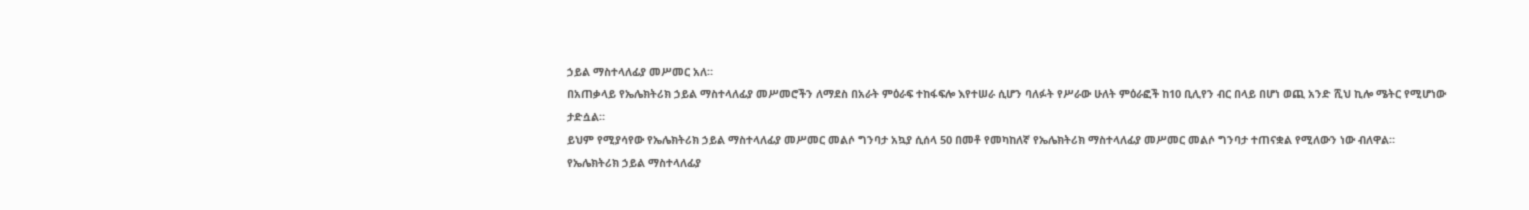ኃይል ማስተላለፊያ መሥመር አለ።
በአጠቃላይ የኤሌክትሪክ ኃይል ማስተላለፊያ መሥመሮችን ለማደስ በአራት ምዕራፍ ተከፋፍሎ እየተሠራ ሲሆን ባለፉት የሥራው ሁለት ምዕራፎች ከ10 ቢሊየን ብር በላይ በሆነ ወጪ አንድ ሺህ ኪሎ ሜትር የሚሆነው ታድሷል።
ይህም የሚያሳየው የኤሌክትሪክ ኃይል ማስተላለፊያ መሥመር መልሶ ግንባታ አኳያ ሲሰላ 50 በመቶ የመካከለኛ የኤሌክትሪክ ማስተላለፊያ መሥመር መልሶ ግንባታ ተጠናቋል የሚለውን ነው ብለዋል።
የኤሌክትሪክ ኃይል ማስተላለፊያ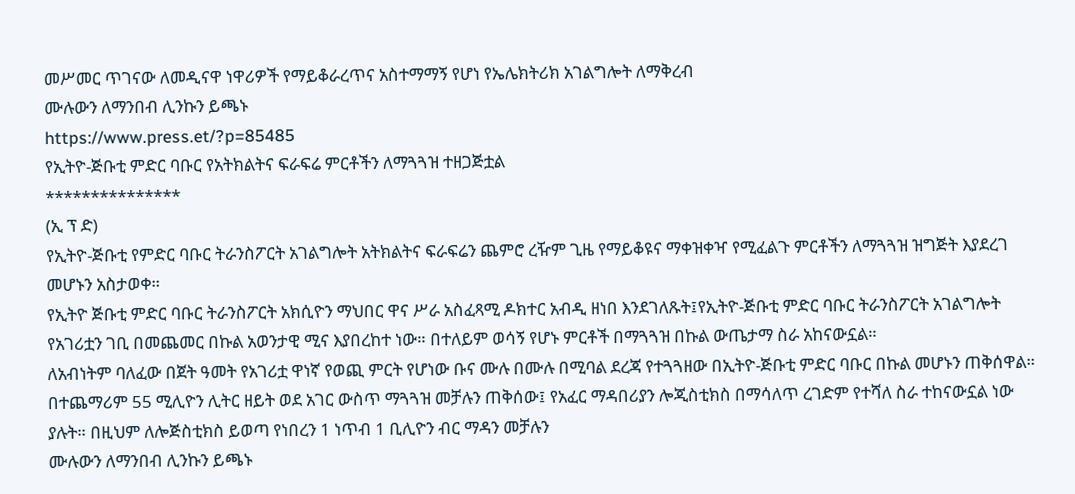መሥመር ጥገናው ለመዲናዋ ነዋሪዎች የማይቆራረጥና አስተማማኝ የሆነ የኤሌክትሪክ አገልግሎት ለማቅረብ
ሙሉውን ለማንበብ ሊንኩን ይጫኑ
https://www.press.et/?p=85485
የኢትዮ-ጅቡቲ ምድር ባቡር የአትክልትና ፍራፍሬ ምርቶችን ለማጓጓዝ ተዘጋጅቷል
***************
(ኢ ፕ ድ)
የኢትዮ-ጅቡቲ የምድር ባቡር ትራንስፖርት አገልግሎት አትክልትና ፍራፍሬን ጨምሮ ረዥም ጊዜ የማይቆዩና ማቀዝቀዣ የሚፈልጉ ምርቶችን ለማጓጓዝ ዝግጅት እያደረገ መሆኑን አስታወቀ።
የኢትዮ ጅቡቲ ምድር ባቡር ትራንስፖርት አክሲዮን ማህበር ዋና ሥራ አስፈጻሚ ዶክተር አብዲ ዘነበ እንደገለጹት፤የኢትዮ-ጅቡቲ ምድር ባቡር ትራንስፖርት አገልግሎት የአገሪቷን ገቢ በመጨመር በኩል አወንታዊ ሚና እያበረከተ ነው። በተለይም ወሳኝ የሆኑ ምርቶች በማጓጓዝ በኩል ውጤታማ ስራ አከናውኗል።
ለአብነትም ባለፈው በጀት ዓመት የአገሪቷ ዋነኛ የወጪ ምርት የሆነው ቡና ሙሉ በሙሉ በሚባል ደረጃ የተጓጓዘው በኢትዮ-ጅቡቲ ምድር ባቡር በኩል መሆኑን ጠቅሰዋል።
በተጨማሪም 55 ሚሊዮን ሊትር ዘይት ወደ አገር ውስጥ ማጓጓዝ መቻሉን ጠቅሰው፤ የአፈር ማዳበሪያን ሎጂስቲክስ በማሳለጥ ረገድም የተሻለ ስራ ተከናውኗል ነው ያሉት። በዚህም ለሎጅስቲክስ ይወጣ የነበረን 1 ነጥብ 1 ቢሊዮን ብር ማዳን መቻሉን
ሙሉውን ለማንበብ ሊንኩን ይጫኑ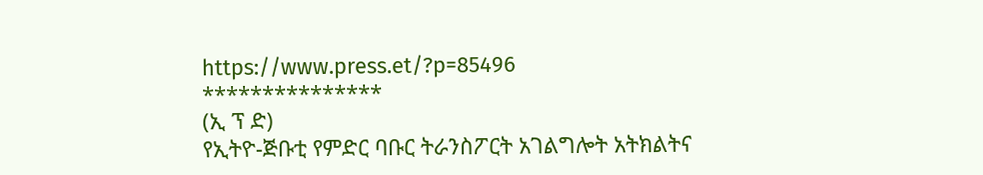https://www.press.et/?p=85496
***************
(ኢ ፕ ድ)
የኢትዮ-ጅቡቲ የምድር ባቡር ትራንስፖርት አገልግሎት አትክልትና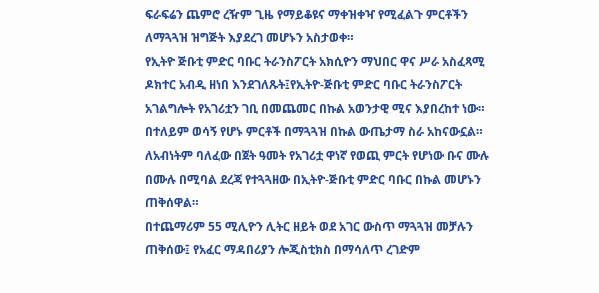ፍራፍሬን ጨምሮ ረዥም ጊዜ የማይቆዩና ማቀዝቀዣ የሚፈልጉ ምርቶችን ለማጓጓዝ ዝግጅት እያደረገ መሆኑን አስታወቀ።
የኢትዮ ጅቡቲ ምድር ባቡር ትራንስፖርት አክሲዮን ማህበር ዋና ሥራ አስፈጻሚ ዶክተር አብዲ ዘነበ እንደገለጹት፤የኢትዮ-ጅቡቲ ምድር ባቡር ትራንስፖርት አገልግሎት የአገሪቷን ገቢ በመጨመር በኩል አወንታዊ ሚና እያበረከተ ነው። በተለይም ወሳኝ የሆኑ ምርቶች በማጓጓዝ በኩል ውጤታማ ስራ አከናውኗል።
ለአብነትም ባለፈው በጀት ዓመት የአገሪቷ ዋነኛ የወጪ ምርት የሆነው ቡና ሙሉ በሙሉ በሚባል ደረጃ የተጓጓዘው በኢትዮ-ጅቡቲ ምድር ባቡር በኩል መሆኑን ጠቅሰዋል።
በተጨማሪም 55 ሚሊዮን ሊትር ዘይት ወደ አገር ውስጥ ማጓጓዝ መቻሉን ጠቅሰው፤ የአፈር ማዳበሪያን ሎጂስቲክስ በማሳለጥ ረገድም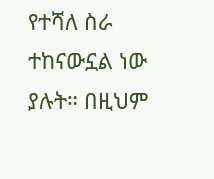የተሻለ ስራ ተከናውኗል ነው ያሉት። በዚህም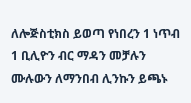ለሎጅስቲክስ ይወጣ የነበረን 1 ነጥብ 1 ቢሊዮን ብር ማዳን መቻሉን
ሙሉውን ለማንበብ ሊንኩን ይጫኑ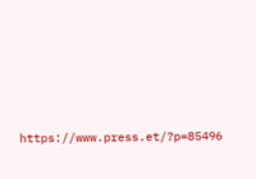https://www.press.et/?p=85496